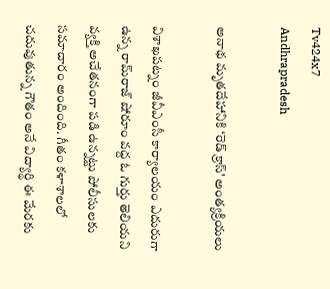Tv424x7
Andhrapradesh

అనాథ మృతదేహానికి ‘రెడ్‌ క్రాస్‌’ అంత్యక్రియలు

విశాఖపట్నం జీవీఎంసీ కార్యాలయం ఎదురుగా ఉన్న రామ్‌రాజ్‌ షోరూం వద్ద ఓ గుర్తు తెలియని వ్యక్తి అచేతనంగా పడి ఉన్నట్టు పోలీసులకు సమాచారం అందింది. గీతం కళాశాలలో చదువుతున్న గౌతం అనే విద్యార్థి ఈ మేరకు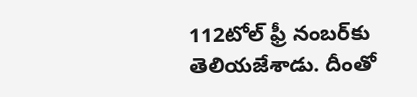112టోల్‌ ఫ్రీ నంబర్‌కు తెలియజేశాడు. దీంతో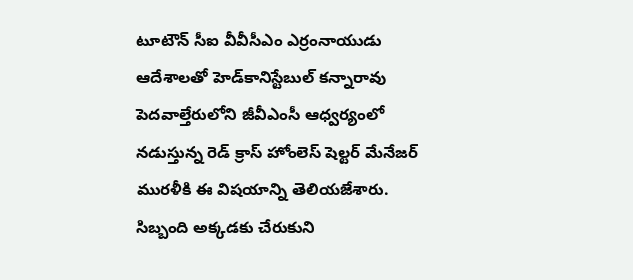టూటౌన్‌ సీఐ వీవీసీఎం ఎర్రంనాయుడు ఆదేశాలతో హెడ్‌కానిస్టేబుల్‌ కన్నారావు పెదవాల్తేరులోని జీవీఎంసీ ఆధ్వర్యంలో నడుస్తున్న రెడ్‌ క్రాస్‌ హోంలెస్‌ షెల్టర్‌ మేనేజర్‌ మురళీకి ఈ విషయాన్ని తెలియజేశారు. సిబ్బంది అక్కడకు చేరుకుని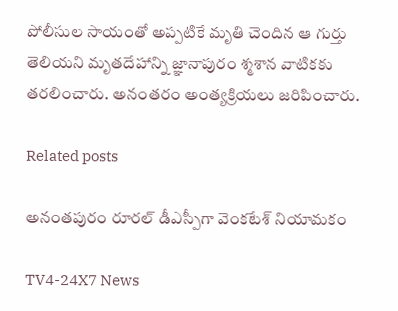పోలీసుల సాయంతో అప్పటికే మృతి చెందిన ఆ గుర్తు తెలియని మృతదేహాన్ని జ్ఞానాపురం శ్మశాన వాటికకు తరలించారు. అనంతరం అంత్యక్రియలు జరిపించారు.

Related posts

అనంతపురం రూరల్ డీఎస్పీగా వెంకటేశ్ నియామకం

TV4-24X7 News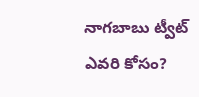నాగబాబు ట్వీట్ ఎవరి కోసం?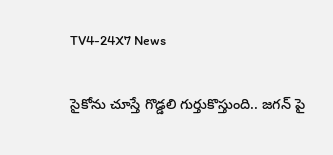TV4-24X7 News

సైకోను చూస్తే గొడ్డలి గుర్తుకొస్తుంది.. జగన్ పై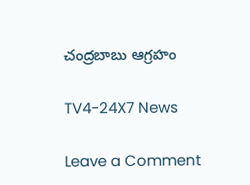చంద్రబాబు ఆగ్రహం

TV4-24X7 News

Leave a Comment